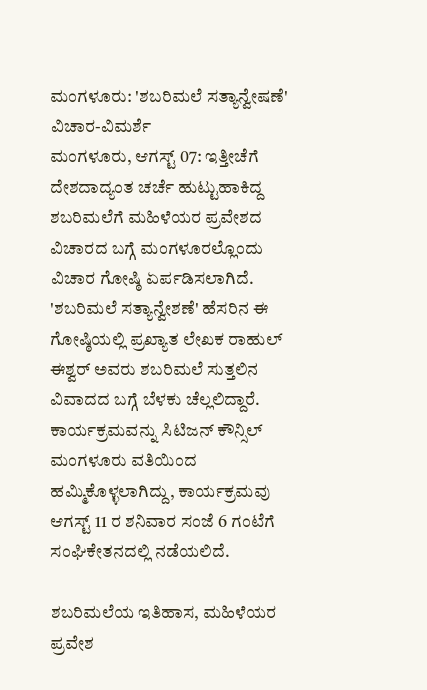ಮಂಗಳೂರು: 'ಶಬರಿಮಲೆ ಸತ್ಯಾನ್ವೇಷಣೆ' ವಿಚಾರ-ವಿಮರ್ಶೆ
ಮಂಗಳೂರು, ಆಗಸ್ಟ್ 07: ಇತ್ತೀಚೆಗೆ ದೇಶದಾದ್ಯಂತ ಚರ್ಚೆ ಹುಟ್ಟುಹಾಕಿದ್ದ ಶಬರಿಮಲೆಗೆ ಮಹಿಳೆಯರ ಪ್ರವೇಶದ ವಿಚಾರದ ಬಗ್ಗೆ ಮಂಗಳೂರಲ್ಲೊಂದು ವಿಚಾರ ಗೋಷ್ಠಿ ಏರ್ಪಡಿಸಲಾಗಿದೆ.
'ಶಬರಿಮಲೆ ಸತ್ಯಾನ್ವೇಶಣೆ' ಹೆಸರಿನ ಈ ಗೋಷ್ಠಿಯಲ್ಲಿ ಪ್ರಖ್ಯಾತ ಲೇಖಕ ರಾಹುಲ್ ಈಶ್ವರ್ ಅವರು ಶಬರಿಮಲೆ ಸುತ್ತಲಿನ ವಿವಾದದ ಬಗ್ಗೆ ಬೆಳಕು ಚೆಲ್ಲಲಿದ್ದಾರೆ.
ಕಾರ್ಯಕ್ರಮವನ್ನು ಸಿಟಿಜನ್ ಕೌನ್ಸಿಲ್ ಮಂಗಳೂರು ವತಿಯಿಂದ ಹಮ್ಮಿಕೊಳ್ಳಲಾಗಿದ್ದು, ಕಾರ್ಯಕ್ರಮವು ಆಗಸ್ಟ್ 11 ರ ಶನಿವಾರ ಸಂಜೆ 6 ಗಂಟೆಗೆ ಸಂಘಿಕೇತನದಲ್ಲಿ ನಡೆಯಲಿದೆ.

ಶಬರಿಮಲೆಯ ಇತಿಹಾಸ, ಮಹಿಳೆಯರ ಪ್ರವೇಶ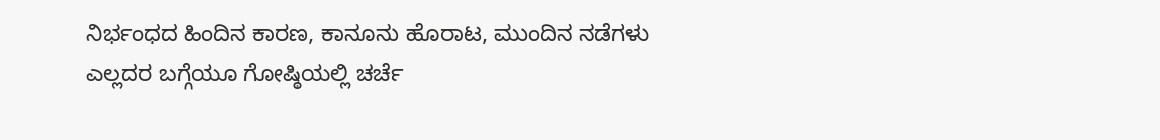ನಿರ್ಭಂಧದ ಹಿಂದಿನ ಕಾರಣ, ಕಾನೂನು ಹೊರಾಟ, ಮುಂದಿನ ನಡೆಗಳು ಎಲ್ಲದರ ಬಗ್ಗೆಯೂ ಗೋಷ್ಠಿಯಲ್ಲಿ ಚರ್ಚೆ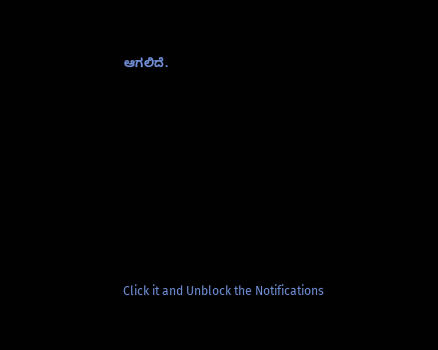ಆಗಲಿದೆ.












Click it and Unblock the Notifications